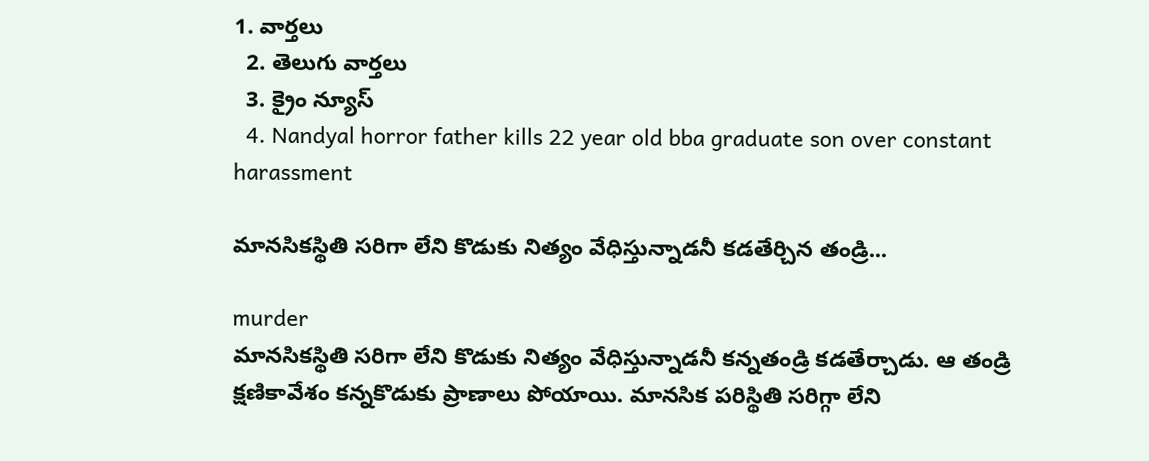1. వార్తలు
  2. తెలుగు వార్తలు
  3. క్రైం న్యూస్
  4. Nandyal horror father kills 22 year old bba graduate son over constant harassment

మానసికస్థితి సరిగా లేని కొడుకు నిత్యం వేధిస్తున్నాడనీ కడతేర్చిన తండ్రి...

murder
మానసికస్థితి సరిగా లేని కొడుకు నిత్యం వేధిస్తున్నాడనీ కన్నతండ్రి కడతేర్చాడు. ఆ తండ్రి క్షణికావేశం కన్నకొడుకు ప్రాణాలు పోయాయి. మానసిక పరిస్థితి సరిగ్గా లేని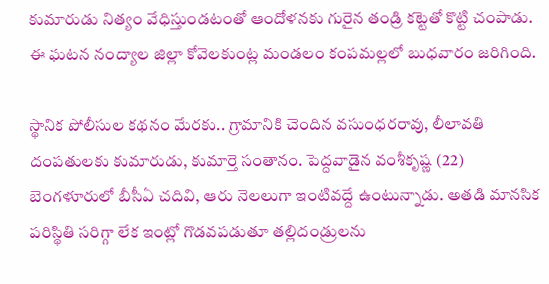కుమారుడు నిత్యం వేధిస్తుండటంతో ఆందోళనకు గురైన తండ్రి కట్టెతో కొట్టి చంపాడు. ఈ ఘటన నంద్యాల జిల్లా కోవెలకుంట్ల మండలం కంపమల్లలో బుధవారం జరిగింది.

స్థానిక పోలీసుల కథనం మేరకు.. గ్రామానికి చెందిన వసుంధరరావు, లీలావతి దంపతులకు కుమారుడు, కుమార్తె సంతానం. పెద్దవాడైన వంశీకృష్ణ (22) బెంగళూరులో బీసీఏ చదివి, ఆరు నెలలుగా ఇంటివద్దే ఉంటున్నాడు. అతడి మానసిక పరిస్థితి సరిగ్గా లేక ఇంట్లో గొడవపడుతూ తల్లిదండ్రులను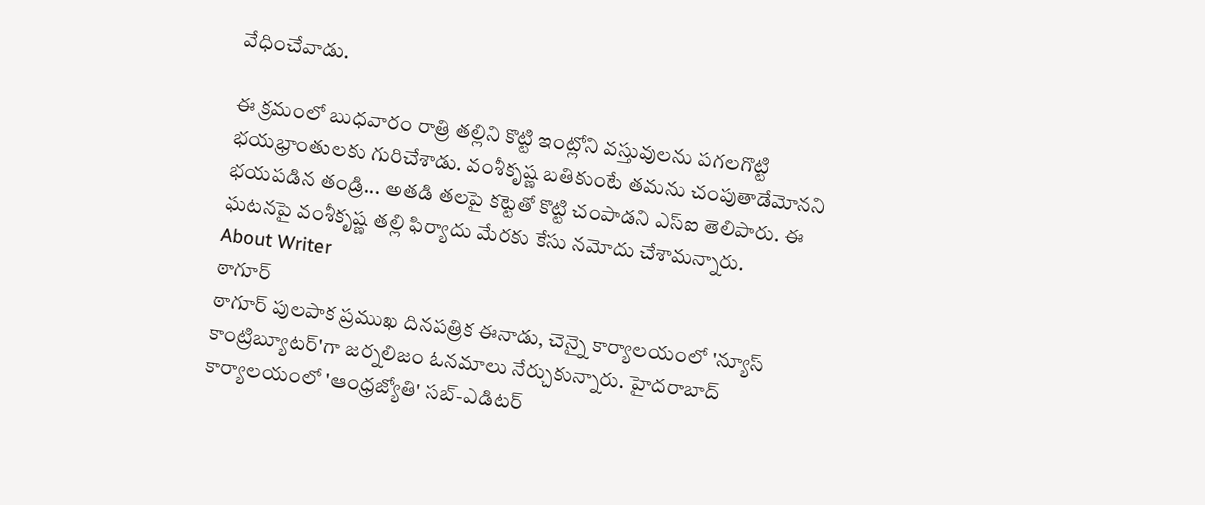వేధించేవాడు.

ఈ క్రమంలో బుధవారం రాత్రి తల్లిని కొట్టి ఇంట్లోని వస్తువులను పగలగొట్టి భయభ్రాంతులకు గురిచేశాడు. వంశీకృష్ణ బతికుంటే తమను చంపుతాడేమోనని భయపడిన తండ్రి... అతడి తలపై కట్టెతో కొట్టి చంపాడని ఎస్ఐ తెలిపారు. ఈ ఘటనపై వంశీకృష్ణ తల్లి ఫిర్యాదు మేరకు కేసు నమోదు చేశామన్నారు.
About Writer
ఠాగూర్
ఠాగూర్ పులపాక ప్రముఖ దినపత్రిక ఈనాడు, చెన్నై కార్యాలయంలో 'న్యూస్ కాంట్రిబ్యూటర్‌'గా జర్నలిజం ఓనమాలు నేర్చుకున్నారు. హైదరాబాద్ కార్యాలయంలో 'ఆంధ్రజ్యోతి' సబ్-ఎడిటర్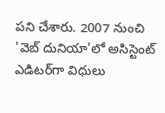పని చేశారు. 2007 నుంచి 'వెబ్ దునియా'లో అసిస్టెంట్ ఎడిటర్‌‌గా విధులు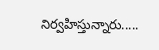నిర్వహిస్తున్నారు.....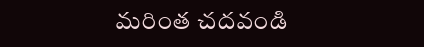మరింత చదవండి